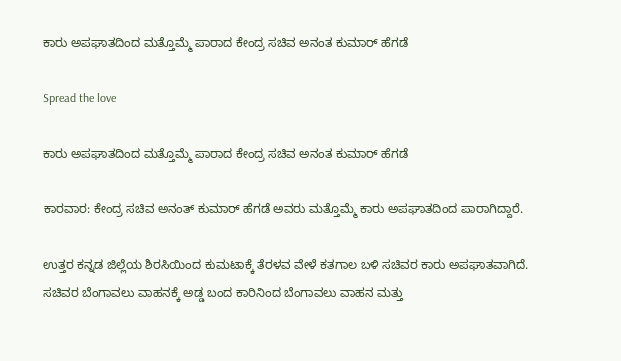ಕಾರು ಅಪಘಾತದಿಂದ ಮತ್ತೊಮ್ಮೆ ಪಾರಾದ ಕೇಂದ್ರ ಸಚಿವ ಅನಂತ ಕುಮಾರ್ ಹೆಗಡೆ

Spread the love

ಕಾರು ಅಪಘಾತದಿಂದ ಮತ್ತೊಮ್ಮೆ ಪಾರಾದ ಕೇಂದ್ರ ಸಚಿವ ಅನಂತ ಕುಮಾರ್ ಹೆಗಡೆ

ಕಾರವಾರ: ಕೇಂದ್ರ ಸಚಿವ ಅನಂತ್ ಕುಮಾರ್ ಹೆಗಡೆ ಅವರು ಮತ್ತೊಮ್ಮೆ ಕಾರು ಅಪಘಾತದಿಂದ ಪಾರಾಗಿದ್ದಾರೆ.

ಉತ್ತರ ಕನ್ನಡ ಜಿಲ್ಲೆಯ ಶಿರಸಿಯಿಂದ ಕುಮಟಾಕ್ಕೆ ತೆರಳವ ವೇಳೆ ಕತಗಾಲ ಬಳಿ ಸಚಿವರ ಕಾರು ಅಪಘಾತವಾಗಿದೆ. ಸಚಿವರ ಬೆಂಗಾವಲು ವಾಹನಕ್ಕೆ ಅಡ್ಡ ಬಂದ ಕಾರಿನಿಂದ ಬೆಂಗಾವಲು ವಾಹನ ಮತ್ತು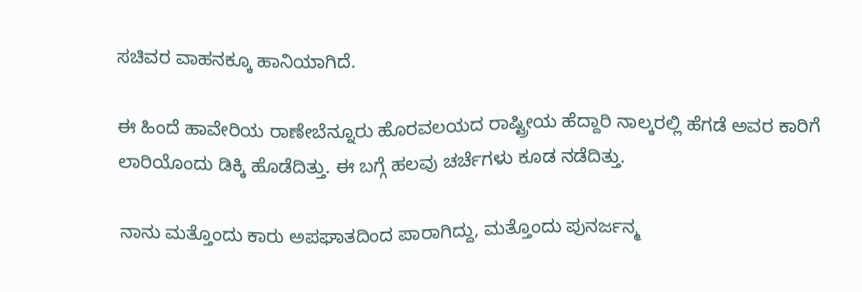ಸಚಿವರ ವಾಹನಕ್ಕೂ ಹಾನಿಯಾಗಿದೆ.

ಈ ಹಿಂದೆ ಹಾವೇರಿಯ ರಾಣೇಬೆನ್ನೂರು ಹೊರವಲಯದ ರಾಷ್ಟ್ರೀಯ ಹೆದ್ದಾರಿ ನಾಲ್ಕರಲ್ಲಿ ಹೆಗಡೆ ಅವರ ಕಾರಿಗೆ ಲಾರಿಯೊಂದು ಡಿಕ್ಕಿ ಹೊಡೆದಿತ್ತು. ಈ ಬಗ್ಗೆ ಹಲವು ಚರ್ಚೆಗಳು ಕೂಡ ನಡೆದಿತ್ತು.

ನಾನು ಮತ್ತೊಂದು ಕಾರು ಅಪಘಾತದಿಂದ ಪಾರಾಗಿದ್ದು, ಮತ್ತೊಂದು ಪುನರ್ಜನ್ಮ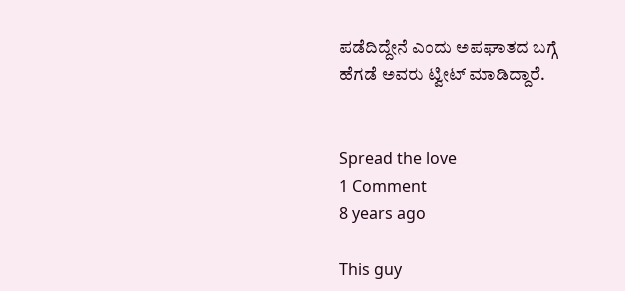ಪಡೆದಿದ್ದೇನೆ ಎಂದು ಅಪಘಾತದ ಬಗ್ಗೆ ಹೆಗಡೆ ಅವರು ಟ್ವೀಟ್ ಮಾಡಿದ್ದಾರೆ.


Spread the love
1 Comment
8 years ago

This guy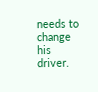needs to change his driver.